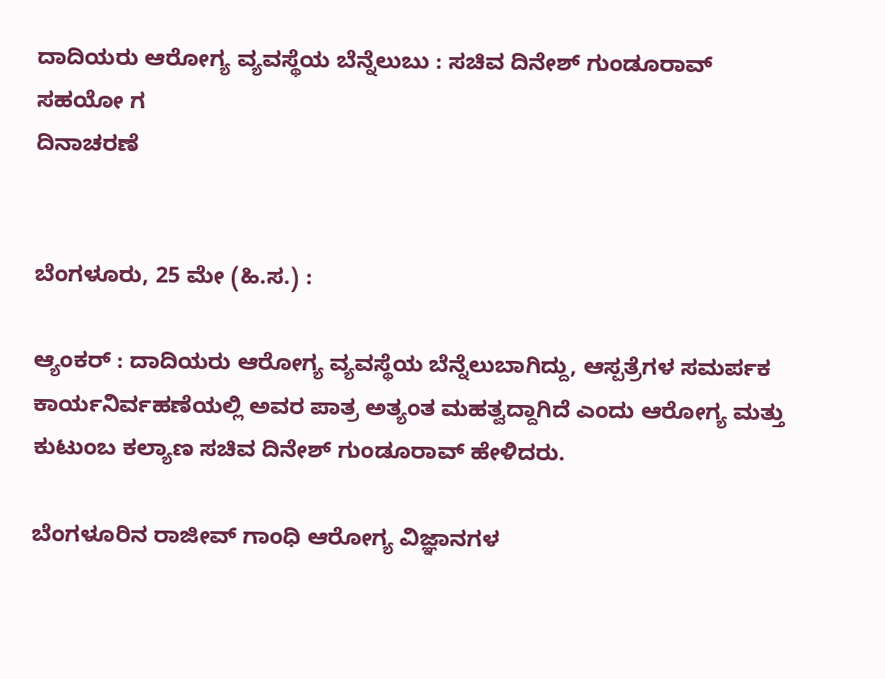ದಾದಿಯರು ಆರೋಗ್ಯ ವ್ಯವಸ್ಥೆಯ ಬೆನ್ನೆಲುಬು : ಸಚಿವ ದಿನೇಶ್ ಗುಂಡೂರಾವ್
ಸಹಯೋ ಗ
ದಿನಾಚರಣೆ


ಬೆಂಗಳೂರು, 25 ಮೇ (ಹಿ.ಸ.) :

ಆ್ಯಂಕರ್ : ದಾದಿಯರು ಆರೋಗ್ಯ ವ್ಯವಸ್ಥೆಯ ಬೆನ್ನೆಲುಬಾಗಿದ್ದು, ಆಸ್ಪತ್ರೆಗಳ ಸಮರ್ಪಕ ಕಾರ್ಯನಿರ್ವಹಣೆಯಲ್ಲಿ ಅವರ ಪಾತ್ರ ಅತ್ಯಂತ ಮಹತ್ವದ್ದಾಗಿದೆ ಎಂದು ಆರೋಗ್ಯ ಮತ್ತು ಕುಟುಂಬ ಕಲ್ಯಾಣ ಸಚಿವ ದಿನೇಶ್ ಗುಂಡೂರಾವ್ ಹೇಳಿದರು.

ಬೆಂಗಳೂರಿನ ರಾಜೀವ್ ಗಾಂಧಿ ಆರೋಗ್ಯ ವಿಜ್ಞಾನಗಳ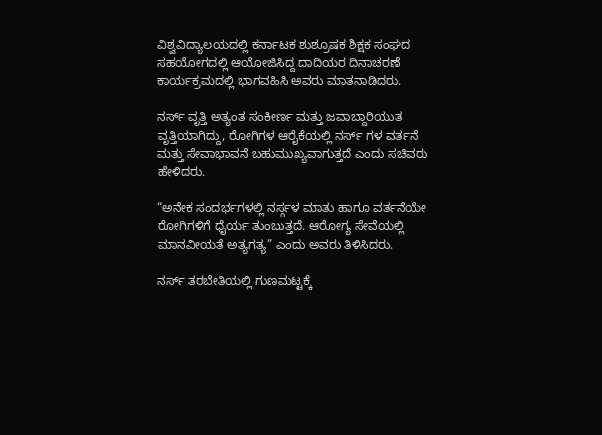ವಿಶ್ವವಿದ್ಯಾಲಯದಲ್ಲಿ ಕರ್ನಾಟಕ ಶುಶ್ರೂಷಕ ಶಿಕ್ಷಕ ಸಂಘದ ಸಹಯೋಗದಲ್ಲಿ ಆಯೋಜಿಸಿದ್ದ ದಾದಿಯರ ದಿನಾಚರಣೆ ಕಾರ್ಯಕ್ರಮದಲ್ಲಿ ಭಾಗವಹಿಸಿ ಅವರು ಮಾತನಾಡಿದರು.

ನರ್ಸ್ ವೃತ್ತಿ ಅತ್ಯಂತ ಸಂಕೀರ್ಣ ಮತ್ತು ಜವಾಬ್ದಾರಿಯುತ ವೃತ್ತಿಯಾಗಿದ್ದು, ರೋಗಿಗಳ ಆರೈಕೆಯಲ್ಲಿ ನರ್ಸ್ ಗಳ ವರ್ತನೆ ಮತ್ತು ಸೇವಾಭಾವನೆ ಬಹುಮುಖ್ಯವಾಗುತ್ತದೆ ಎಂದು ಸಚಿವರು ಹೇಳಿದರು.

“ಅನೇಕ ಸಂದರ್ಭಗಳಲ್ಲಿ ನರ್ಸ್ಗಳ ಮಾತು ಹಾಗೂ ವರ್ತನೆಯೇ ರೋಗಿಗಳಿಗೆ ಧೈರ್ಯ ತುಂಬುತ್ತದೆ. ಆರೋಗ್ಯ ಸೇವೆಯಲ್ಲಿ ಮಾನವೀಯತೆ ಅತ್ಯಗತ್ಯ” ಎಂದು ಅವರು ತಿಳಿಸಿದರು.

ನರ್ಸ್ ತರಬೇತಿಯಲ್ಲಿ ಗುಣಮಟ್ಟಕ್ಕೆ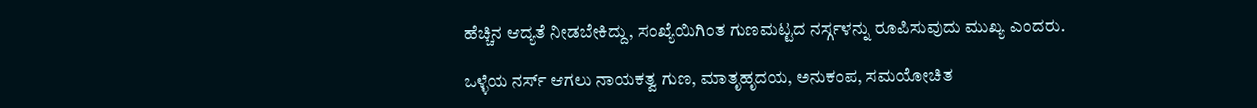ಹೆಚ್ಚಿನ ಆದ್ಯತೆ ನೀಡಬೇಕಿದ್ದು, ಸಂಖ್ಯೆಯಿಗಿಂತ ಗುಣಮಟ್ಟದ ನರ್ಸ್ಗಳನ್ನು ರೂಪಿಸುವುದು ಮುಖ್ಯ ಎಂದರು.

ಒಳ್ಳೆಯ ನರ್ಸ್ ಆಗಲು ನಾಯಕತ್ವ ಗುಣ, ಮಾತೃಹೃದಯ, ಅನುಕಂಪ, ಸಮಯೋಚಿತ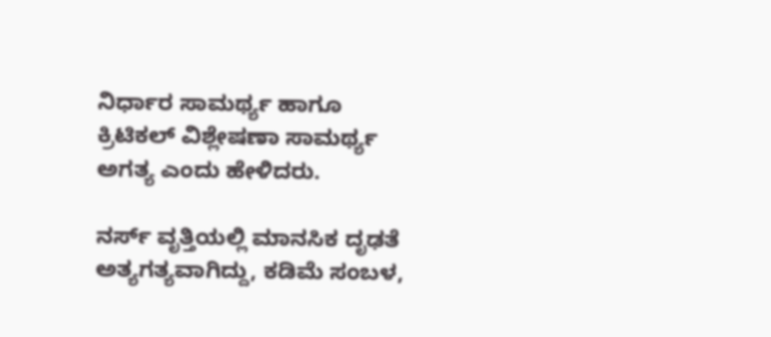ನಿರ್ಧಾರ ಸಾಮರ್ಥ್ಯ ಹಾಗೂ ಕ್ರಿಟಿಕಲ್ ವಿಶ್ಲೇಷಣಾ ಸಾಮರ್ಥ್ಯ ಅಗತ್ಯ ಎಂದು ಹೇಳಿದರು.

ನರ್ಸ್ ವೃತ್ತಿಯಲ್ಲಿ ಮಾನಸಿಕ ದೃಢತೆ ಅತ್ಯಗತ್ಯವಾಗಿದ್ದು, ಕಡಿಮೆ ಸಂಬಳ,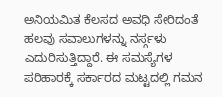ಅನಿಯಮಿತ ಕೆಲಸದ ಅವಧಿ ಸೇರಿದಂತೆ ಹಲವು ಸವಾಲುಗಳನ್ನು ನರ್ಸ್ಗಳು ಎದುರಿಸುತ್ತಿದ್ದಾರೆ. ಈ ಸಮಸ್ಯೆಗಳ ಪರಿಹಾರಕ್ಕೆ ಸರ್ಕಾರದ ಮಟ್ಟದಲ್ಲಿ ಗಮನ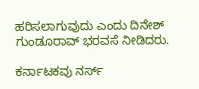ಹರಿಸಲಾಗುವುದು ಎಂದು ದಿನೇಶ್ ಗುಂಡೂರಾವ್ ಭರವಸೆ ನೀಡಿದರು.

ಕರ್ನಾಟಕವು ನರ್ಸ್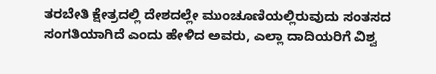ತರಬೇತಿ ಕ್ಷೇತ್ರದಲ್ಲಿ ದೇಶದಲ್ಲೇ ಮುಂಚೂಣಿಯಲ್ಲಿರುವುದು ಸಂತಸದ ಸಂಗತಿಯಾಗಿದೆ ಎಂದು ಹೇಳಿದ ಅವರು, ಎಲ್ಲಾ ದಾದಿಯರಿಗೆ ವಿಶ್ವ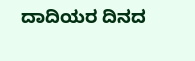ದಾದಿಯರ ದಿನದ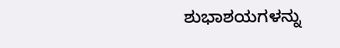ಶುಭಾಶಯಗಳನ್ನು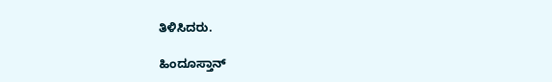ತಿಳಿಸಿದರು.

ಹಿಂದೂಸ್ತಾನ್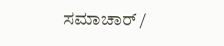ಸಮಾಚಾರ್ /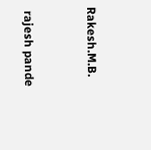Rakesh.M.B.


 rajesh pande